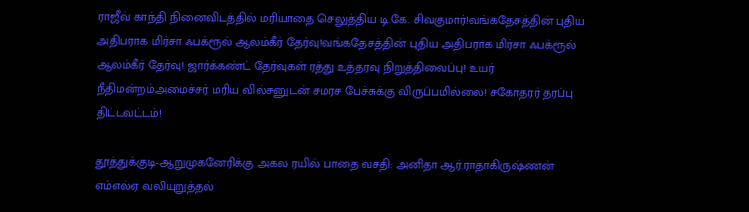ராஜீவ் காந்தி நினைவிடத்தில் மரியாதை செலுத்திய டி.கே. சிவகுமார்!வங்கதேசத்தின் புதிய அதிபராக மிர்சா ஃபக்ரூல் ஆலம்கீர் தேர்வு!வங்கதேசத்தின் புதிய அதிபராக மிர்சா ஃபக்ரூல் ஆலம்கீர் தேர்வு! ஜார்க்கண்ட் தேர்வுகள் ரத்து உத்தரவு நிறுத்திவைப்பு! உயர் நீதிமன்றம்அமைச்சர் மரிய வில்சனுடன் சமரச பேச்சுக்கு விருப்பமில்லை! சகோதரர் தரப்பு திட்டவட்டம்!

தூத்துக்குடி-ஆறுமுகனேரிக்கு அகல ரயில் பாதை வசதி: அனிதா ஆர்.ராதாகிருஷ்ணன் எம்எல்ஏ வலியுறுத்தல்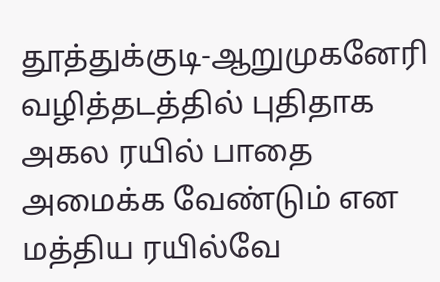தூத்துக்குடி-ஆறுமுகனேரி வழித்தடத்தில் புதிதாக அகல ரயில் பாதை அமைக்க வேண்டும் என மத்திய ரயில்வே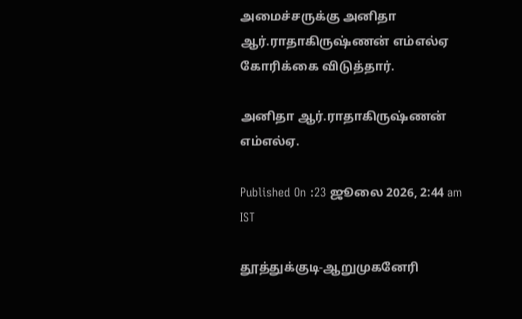அமைச்சருக்கு அனிதா ஆர்.ராதாகிருஷ்ணன் எம்எல்ஏ கோரிக்கை விடுத்தார்.

அனிதா ஆர்.ராதாகிருஷ்ணன் எம்எல்ஏ.

Published On :23 ஜூலை 2026, 2:44 am IST

தூத்துக்குடி-ஆறுமுகனேரி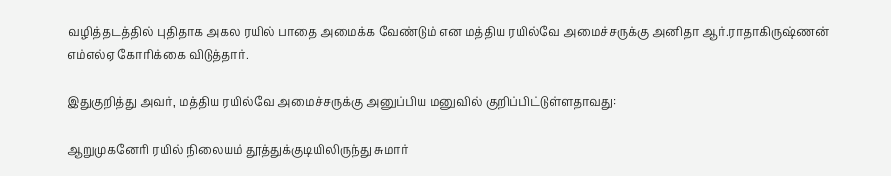வழித்தடத்தில் புதிதாக அகல ரயில் பாதை அமைக்க வேண்டும் என மத்திய ரயில்வே அமைச்சருக்கு அனிதா ஆர்.ராதாகிருஷ்ணன் எம்எல்ஏ கோரிக்கை விடுத்தார்.

இதுகுறித்து அவர், மத்திய ரயில்வே அமைச்சருக்கு அனுப்பிய மனுவில் குறிப்பிட்டுள்ளதாவது:

ஆறுமுகனேரி ரயில் நிலையம் தூத்துக்குடியிலிருந்து சுமார்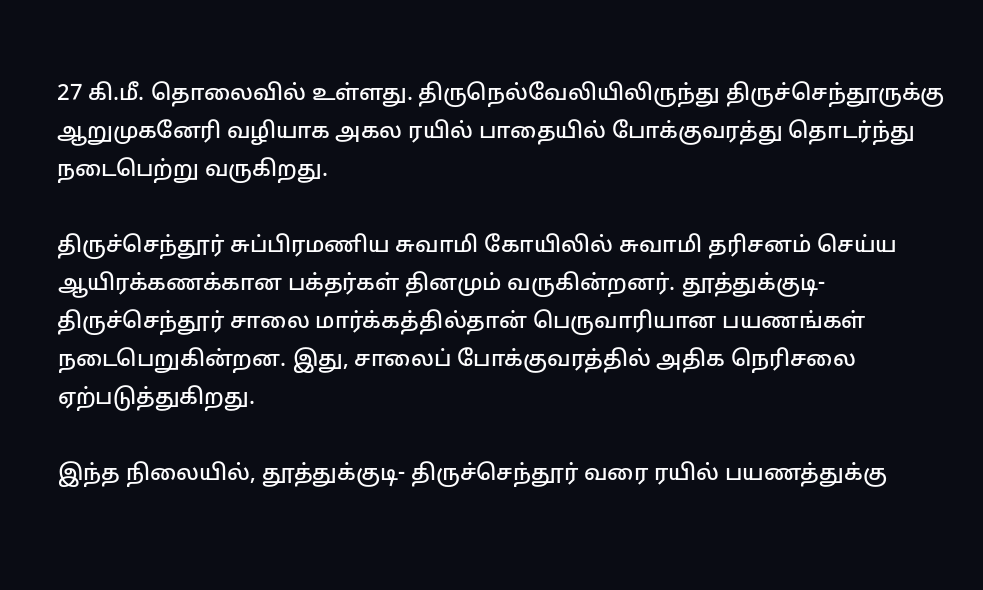27 கி.மீ. தொலைவில் உள்ளது. திருநெல்வேலியிலிருந்து திருச்செந்தூருக்கு ஆறுமுகனேரி வழியாக அகல ரயில் பாதையில் போக்குவரத்து தொடர்ந்து நடைபெற்று வருகிறது.

திருச்செந்தூர் சுப்பிரமணிய சுவாமி கோயிலில் சுவாமி தரிசனம் செய்ய ஆயிரக்கணக்கான பக்தர்கள் தினமும் வருகின்றனர். தூத்துக்குடி- திருச்செந்தூர் சாலை மார்க்கத்தில்தான் பெருவாரியான பயணங்கள் நடைபெறுகின்றன. இது, சாலைப் போக்குவரத்தில் அதிக நெரிசலை ஏற்படுத்துகிறது.

இந்த நிலையில், தூத்துக்குடி- திருச்செந்தூர் வரை ரயில் பயணத்துக்கு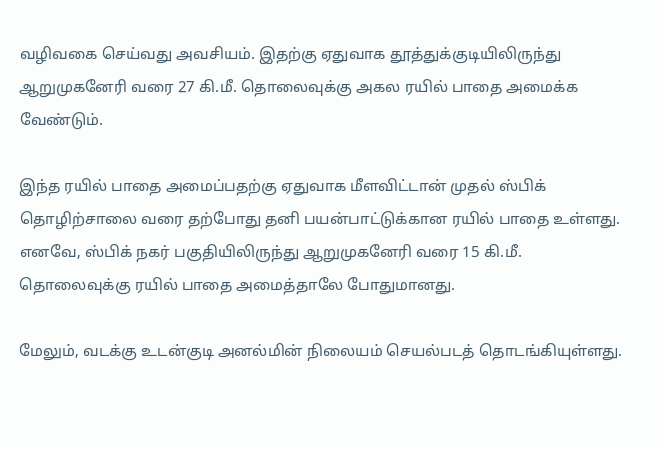வழிவகை செய்வது அவசியம். இதற்கு ஏதுவாக தூத்துக்குடியிலிருந்து ஆறுமுகனேரி வரை 27 கி.மீ. தொலைவுக்கு அகல ரயில் பாதை அமைக்க வேண்டும்.

இந்த ரயில் பாதை அமைப்பதற்கு ஏதுவாக மீளவிட்டான் முதல் ஸ்பிக் தொழிற்சாலை வரை தற்போது தனி பயன்பாட்டுக்கான ரயில் பாதை உள்ளது. எனவே, ஸ்பிக் நகர் பகுதியிலிருந்து ஆறுமுகனேரி வரை 15 கி.மீ. தொலைவுக்கு ரயில் பாதை அமைத்தாலே போதுமானது.

மேலும், வடக்கு உடன்குடி அனல்மின் நிலையம் செயல்படத் தொடங்கியுள்ளது.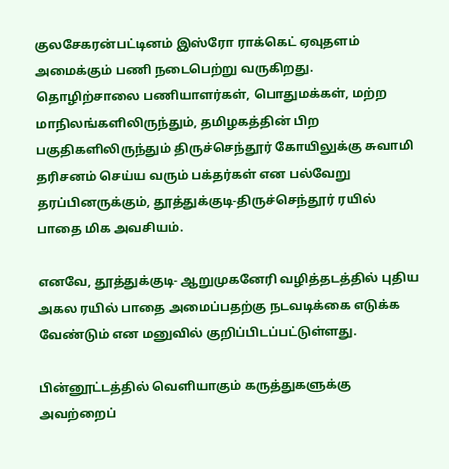குலசேகரன்பட்டினம் இஸ்ரோ ராக்கெட் ஏவுதளம் அமைக்கும் பணி நடைபெற்று வருகிறது. தொழிற்சாலை பணியாளர்கள், பொதுமக்கள், மற்ற மாநிலங்களிலிருந்தும், தமிழகத்தின் பிற பகுதிகளிலிருந்தும் திருச்செந்தூர் கோயிலுக்கு சுவாமி தரிசனம் செய்ய வரும் பக்தர்கள் என பல்வேறு தரப்பினருக்கும், தூத்துக்குடி-திருச்செந்தூர் ரயில் பாதை மிக அவசியம்.

எனவே, தூத்துக்குடி- ஆறுமுகனேரி வழித்தடத்தில் புதிய அகல ரயில் பாதை அமைப்பதற்கு நடவடிக்கை எடுக்க வேண்டும் என மனுவில் குறிப்பிடப்பட்டுள்ளது.

பின்னூட்டத்தில் வெளியாகும் கருத்துகளுக்கு அவற்றைப்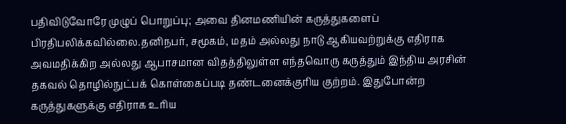பதிவிடுவோரே முழுப் பொறுப்பு; அவை தினமணியின் கருத்துகளைப் பிரதிபலிக்கவில்லை.தனிநபர், சமூகம், மதம் அல்லது நாடு ஆகியவற்றுக்கு எதிராக அவமதிக்கிற அல்லது ஆபாசமான விதத்திலுள்ள எந்தவொரு கருத்தும் இந்திய அரசின் தகவல் தொழில்நுட்பக் கொள்கைப்படி தண்டனைக்குரிய குற்றம். இதுபோன்ற கருத்துகளுக்கு எதிராக உரிய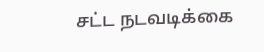சட்ட நடவடிக்கை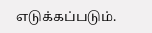எடுக்கப்படும்.